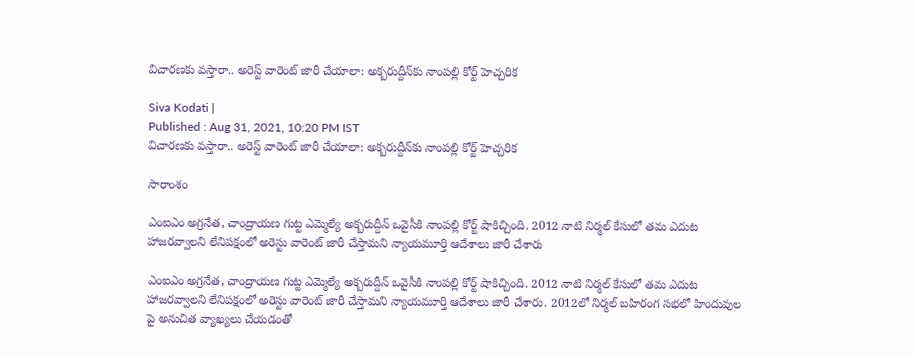విచారణకు వస్తారా.. అరెస్ట్ వారెంట్ జారీ చేయాలా: అక్బరుద్దీన్‌కు నాంపల్లి కోర్ట్ హెచ్చరిక

Siva Kodati |
Published : Aug 31, 2021, 10:20 PM IST
విచారణకు వస్తారా.. అరెస్ట్ వారెంట్ జారీ చేయాలా: అక్బరుద్దీన్‌కు నాంపల్లి కోర్ట్ హెచ్చరిక

సారాంశం

ఎంఐఎం అగ్రనేత, చాంద్రాయణ గుట్ట ఎమ్మెల్యే అక్బరుద్దీన్‌ ఒవైసీకి నాంపల్లి కోర్ట్ షాకిచ్చింది. 2012 నాటి నిర్మల్ కేసులో తమ ఎదుట హాజరవ్వాలని లేనిపక్షంలో అరెస్టు వారెంట్ జారీ చేస్తామని న్యాయమూర్తి ఆదేశాలు జారీ చేశారు

ఎంఐఎం అగ్రనేత, చాంద్రాయణ గుట్ట ఎమ్మెల్యే అక్బరుద్దీన్‌ ఒవైసీకి నాంపల్లి కోర్ట్ షాకిచ్చింది. 2012 నాటి నిర్మల్ కేసులో తమ ఎదుట హాజరవ్వాలని లేనిపక్షంలో అరెస్టు వారెంట్ జారీ చేస్తామని న్యాయమూర్తి ఆదేశాలు జారీ చేశారు. 2012లో నిర్మల్ బహిరంగ సభలో హిందువుల పై అనుచిత వ్యాఖ్యలు చేయడంతో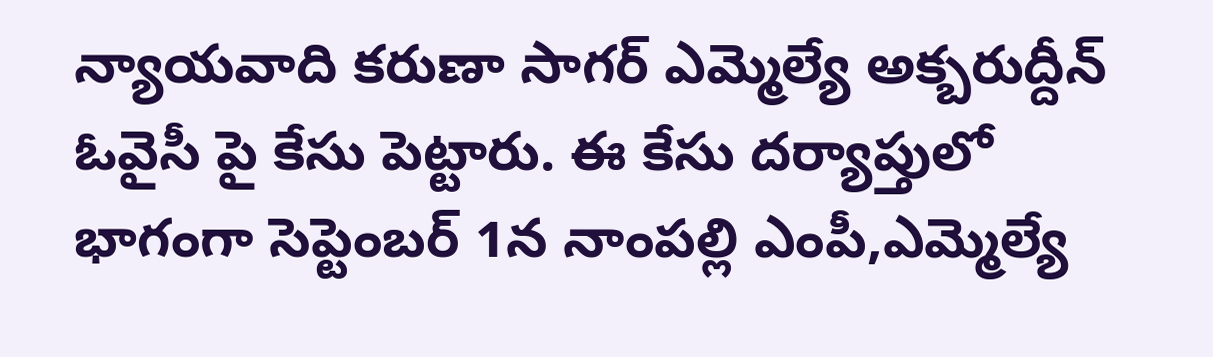న్యాయవాది కరుణా సాగర్ ఎమ్మెల్యే అక్బరుద్దీన్ ఓవైసీ పై కేసు పెట్టారు. ఈ కేసు దర్యాప్తులో భాగంగా సెప్టెంబర్ 1న నాంపల్లి ఎంపీ,ఎమ్మెల్యే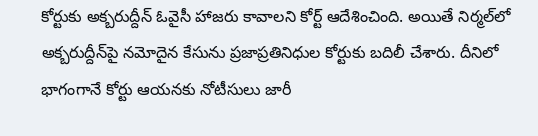కోర్టుకు అక్బరుద్దీన్ ఓవైసీ హాజరు కావాలని కోర్ట్ ఆదేశించింది. అయితే నిర్మల్‌లో అక్బరుద్దీన్‌పై నమోదైన కేసును ప్రజాప్రతినిధుల కోర్టుకు బదిలీ చేశారు. దీనిలో భాగంగానే కోర్టు ఆయనకు నోటీసులు జారీ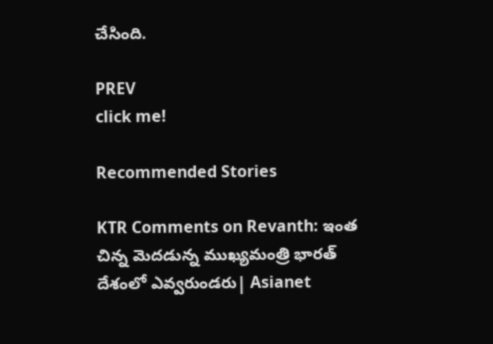చేసింది.

PREV
click me!

Recommended Stories

KTR Comments on Revanth: ఇంత చిన్న మెదడున్న ముఖ్యమంత్రి భారత్ దేశంలో ఎవ్వరుండరు| Asianet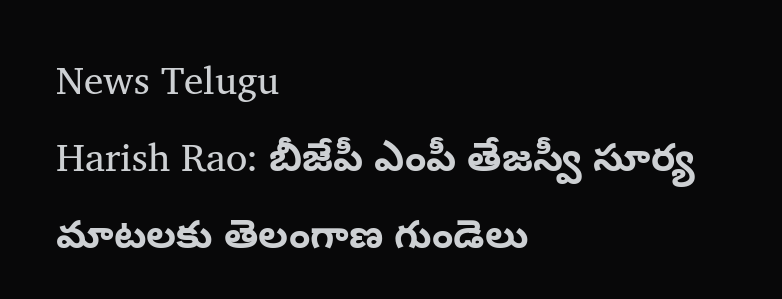News Telugu
Harish Rao: బీజేపీ ఎంపీ తేజస్వీ సూర్య మాటలకు తెలంగాణ గుండెలు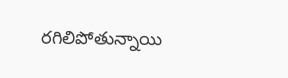రగిలిపోతున్నాయి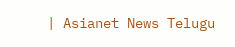| Asianet News Telugu